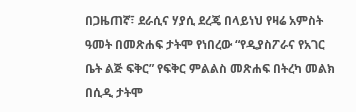በጋዜጠኛ፣ ደራሲና ሃያሲ ደረጄ በላይነህ የዛሬ አምስት ዓመት በመጽሐፍ ታትሞ የነበረው “የዲያስፖራና የአገር ቤት ልጅ ፍቅር” የፍቅር ምልልስ መጽሐፍ በትረካ መልክ በሲዲ ታትሞ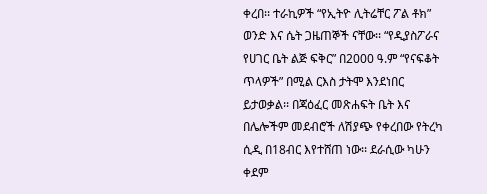ቀረበ፡፡ ተራኪዎች “የኢትዮ ሊትሬቸር ፖል ቶክ” ወንድ እና ሴት ጋዜጠኞች ናቸው፡፡ “የዲያስፖራና የሀገር ቤት ልጅ ፍቅር” በ2000 ዓ.ም “የናፍቆት ጥላዎች” በሚል ርእስ ታትሞ እንደነበር ይታወቃል፡፡ በጃዕፈር መጽሐፍት ቤት እና በሌሎችም መደብሮች ለሽያጭ የቀረበው የትረካ ሲዲ በ18ብር እየተሸጠ ነው፡፡ ደራሲው ካሁን ቀደም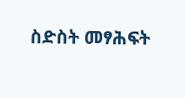ስድስት መፃሕፍት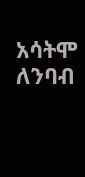አሳትሞ ለንባብ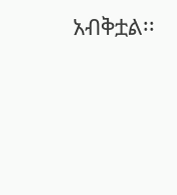አብቅቷል፡፡